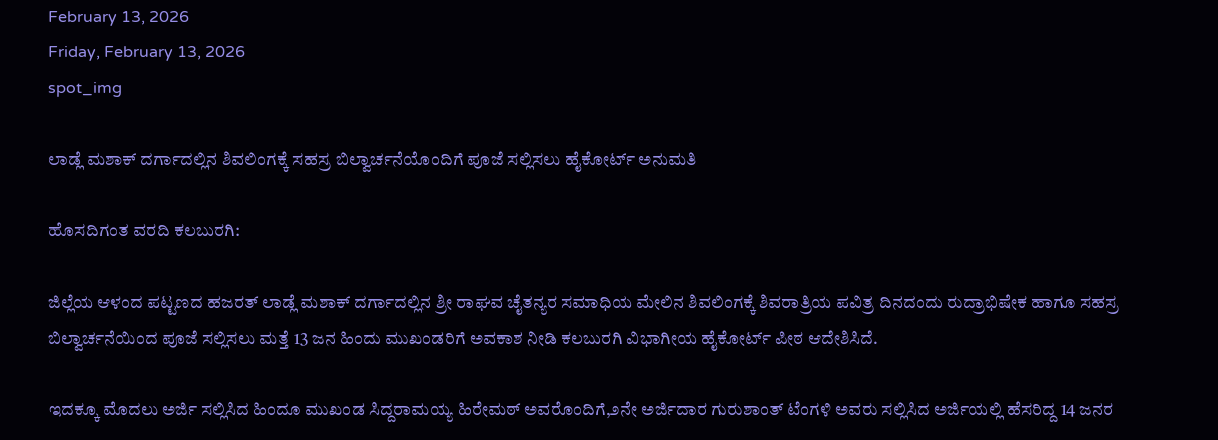February 13, 2026
Friday, February 13, 2026
spot_img

ಲಾಡ್ಲೆ ಮಶಾಕ್ ದರ್ಗಾದಲ್ಲಿನ ಶಿವಲಿಂಗಕ್ಕೆ ಸಹಸ್ರ ಬಿಲ್ವಾರ್ಚನೆಯೊಂದಿಗೆ ಪೂಜೆ ಸಲ್ಲಿಸಲು ಹೈಕೋರ್ಟ್ ಅನುಮತಿ

ಹೊಸದಿಗಂತ ವರದಿ ಕಲಬುರಗಿ:

ಜಿಲ್ಲೆಯ ಆಳಂದ ಪಟ್ಟಣದ ಹಜರತ್ ಲಾಡ್ಲೆ ಮಶಾಕ್ ದರ್ಗಾದಲ್ಲಿನ ಶ್ರೀ ರಾಘವ ಚೈತನ್ಯರ ಸಮಾಧಿಯ ಮೇಲಿನ ಶಿವಲಿಂಗಕ್ಕೆ ಶಿವರಾತ್ರಿಯ ಪವಿತ್ರ ದಿನದಂದು ರುದ್ರಾಭಿಷೇಕ ಹಾಗೂ ಸಹಸ್ರ ಬಿಲ್ವಾರ್ಚನೆಯಿಂದ ಪೂಜೆ ಸಲ್ಲಿಸಲು ಮತ್ತೆ 13 ಜನ ಹಿಂದು ಮುಖಂಡರಿಗೆ ಅವಕಾಶ ನೀಡಿ ಕಲಬುರಗಿ ವಿಭಾಗೀಯ ಹೈಕೋರ್ಟ್ ಪೀಠ ಆದೇಶಿಸಿದೆ.

ಇದಕ್ಕೂ ಮೊದಲು ಅರ್ಜಿ ಸಲ್ಲಿಸಿದ ಹಿಂದೂ ಮುಖಂಡ ಸಿದ್ದರಾಮಯ್ಯ ಹಿರೇಮಠ್ ಅವರೊಂದಿಗೆ,೨ನೇ ಅರ್ಜಿದಾರ ಗುರುಶಾಂತ್ ಟೆಂಗಳಿ ಅವರು ಸಲ್ಲಿಸಿದ ಅರ್ಜಿಯಲ್ಲಿ ಹೆಸರಿದ್ದ 14 ಜನರ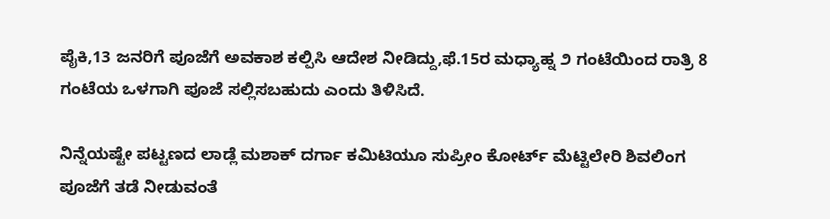ಪೈಕಿ,13 ಜನರಿಗೆ ಪೂಜೆಗೆ ಅವಕಾಶ ಕಲ್ಪಿಸಿ ಆದೇಶ ನೀಡಿದ್ದು,ಫೆ.15ರ ಮಧ್ಯಾಹ್ನ ೨ ಗಂಟೆಯಿಂದ ರಾತ್ರಿ 8 ಗಂಟೆಯ ಒಳಗಾಗಿ ಪೂಜೆ ಸಲ್ಲಿಸಬಹುದು ಎಂದು ತಿಳಿಸಿದೆ.

ನಿನ್ನೆಯಷ್ಟೇ ಪಟ್ಟಣದ ಲಾಡ್ಲೆ ಮಶಾಕ್ ದರ್ಗಾ ಕಮಿಟಿಯೂ ಸುಪ್ರೀಂ ಕೋರ್ಟ್ ಮೆಟ್ಟಿಲೇರಿ ಶಿವಲಿಂಗ ಪೂಜೆಗೆ ತಡೆ ನೀಡುವಂತೆ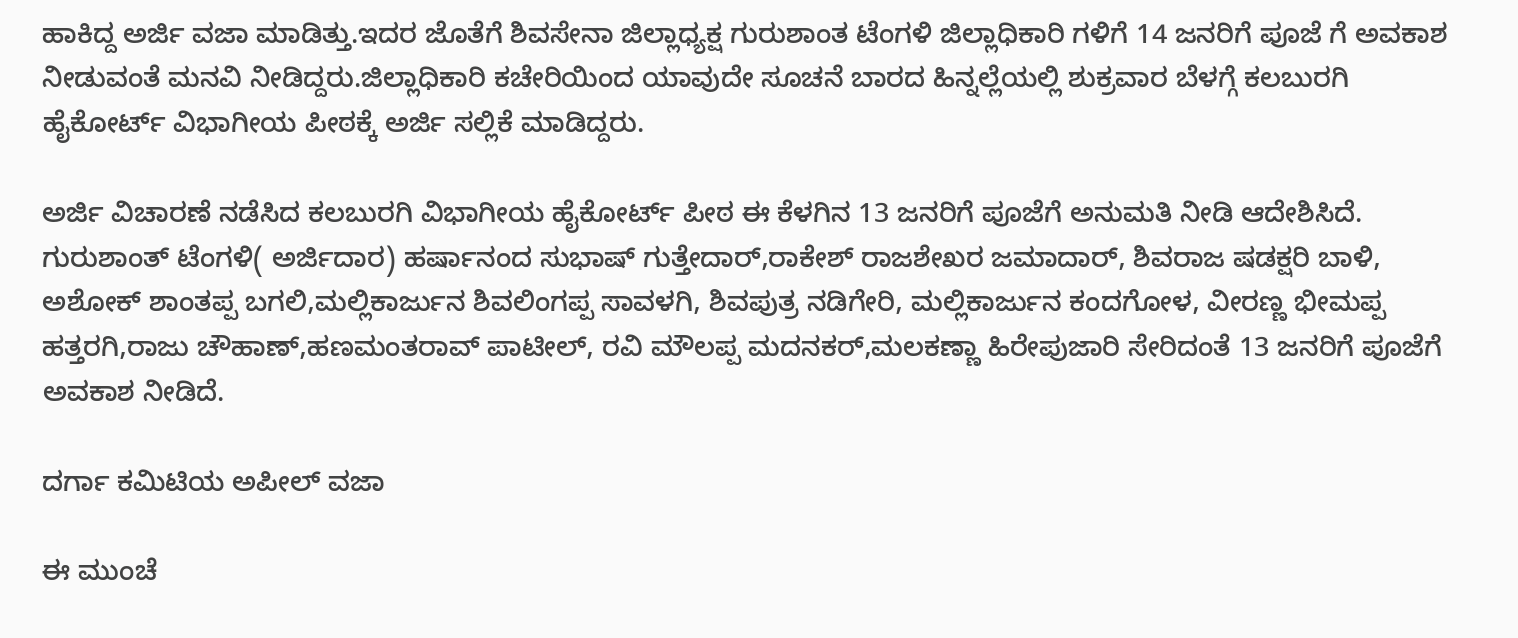ಹಾಕಿದ್ದ ಅರ್ಜಿ ವಜಾ ಮಾಡಿತ್ತು.ಇದರ ಜೊತೆಗೆ ಶಿವಸೇನಾ ಜಿಲ್ಲಾಧ್ಯಕ್ಷ ಗುರುಶಾಂತ ಟೆಂಗಳಿ ಜಿಲ್ಲಾಧಿಕಾರಿ ಗಳಿಗೆ 14 ಜನರಿಗೆ ಪೂಜೆ ಗೆ ಅವಕಾಶ ನೀಡುವಂತೆ ಮನವಿ ನೀಡಿದ್ದರು.ಜಿಲ್ಲಾಧಿಕಾರಿ ಕಚೇರಿಯಿಂದ ಯಾವುದೇ ಸೂಚನೆ ಬಾರದ ಹಿನ್ನಲ್ಲೆಯಲ್ಲಿ ಶುಕ್ರವಾರ ಬೆಳಗ್ಗೆ ಕಲಬುರಗಿ ಹೈಕೋರ್ಟ್ ವಿಭಾಗೀಯ ಪೀಠಕ್ಕೆ ಅರ್ಜಿ ಸಲ್ಲಿಕೆ ಮಾಡಿದ್ದರು.

ಅರ್ಜಿ ವಿಚಾರಣೆ ನಡೆಸಿದ ಕಲಬುರಗಿ ವಿಭಾಗೀಯ ಹೈಕೋರ್ಟ್ ಪೀಠ ಈ ಕೆಳಗಿನ 13 ಜನರಿಗೆ ಪೂಜೆಗೆ ಅನುಮತಿ ನೀಡಿ ಆದೇಶಿಸಿದೆ. ಗುರುಶಾಂತ್ ಟೆಂಗಳಿ( ಅರ್ಜಿದಾರ) ಹರ್ಷಾನಂದ ಸುಭಾಷ್ ಗುತ್ತೇದಾರ್,ರಾಕೇಶ್ ರಾಜಶೇಖರ ಜಮಾದಾರ್, ಶಿವರಾಜ ಷಡಕ್ಷರಿ ಬಾಳಿ, ಅಶೋಕ್ ಶಾಂತಪ್ಪ ಬಗಲಿ,ಮಲ್ಲಿಕಾರ್ಜುನ ಶಿವಲಿಂಗಪ್ಪ ಸಾವಳಗಿ, ಶಿವಪುತ್ರ ನಡಿಗೇರಿ, ಮಲ್ಲಿಕಾರ್ಜುನ ಕಂದಗೋಳ, ವೀರಣ್ಣ ಭೀಮಪ್ಪ ಹತ್ತರಗಿ,ರಾಜು ಚೌಹಾಣ್,ಹಣಮಂತರಾವ್ ಪಾಟೀಲ್, ರವಿ ಮೌಲಪ್ಪ ಮದನಕರ್,ಮಲಕಣ್ಣಾ ಹಿರೇಪುಜಾರಿ ಸೇರಿದಂತೆ 13 ಜನರಿಗೆ ಪೂಜೆಗೆ ಅವಕಾಶ ನೀಡಿದೆ.

ದರ್ಗಾ ಕಮಿಟಿಯ ಅಪೀಲ್ ವಜಾ

ಈ ಮುಂಚೆ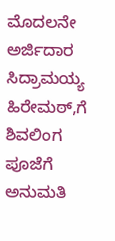ಮೊದಲನೇ ಅರ್ಜಿದಾರ ಸಿದ್ರಾಮಯ್ಯ ಹಿರೇಮಠ್,ಗೆ ಶಿವಲಿಂಗ ಪೂಜೆಗೆ ಅನುಮತಿ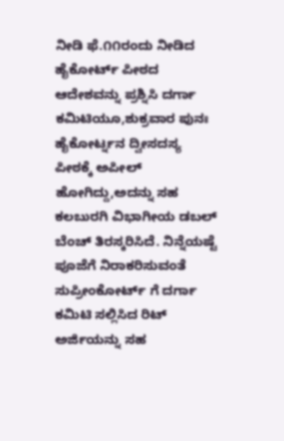ನೀಡಿ ಫೆ.೧೧ರಂದು ನೀಡಿದ ಹೈಕೋರ್ಟ್ ಪೀಠದ ಆದೇಶವನ್ನು ಪ್ರಶ್ನಿಸಿ ದರ್ಗಾ ಕಮಿಟಿಯೂ,ಶುಕ್ರವಾರ ಪುನಃ ಹೈಕೋರ್ಟ್ನನ ದ್ವೀಸದಸ್ಯ ಪೀಠಕ್ಕೆ ಅಪೀಲ್ ಹೋಗಿದ್ದು,ಅದನ್ನು ಸಹ ಕಲಬುರಗಿ ವಿಭಾಗೀಯ ಡಬಲ್ ಬೆಂಚ್ ತಿರಸ್ಕರಿಸಿದೆ. ನಿನ್ನೆಯಷ್ಟೆ ಪೂಜೆಗೆ ನಿರಾಕರಿಸುವಂತೆ ಸುಪ್ರೀಂಕೋರ್ಟ್ ಗೆ ದರ್ಗಾ ಕಮಿಟಿ ಸಲ್ಲಿಸಿದ ರಿಟ್ ಅರ್ಜಿಯನ್ನು ಸಹ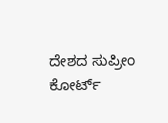ದೇಶದ ಸುಪ್ರೀಂ ಕೋರ್ಟ್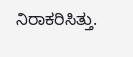ನಿರಾಕರಿಸಿತ್ತು.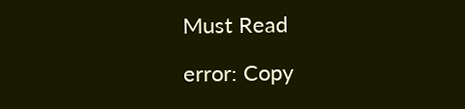Must Read

error: Copy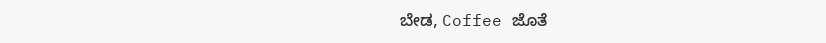ಬೇಡ, Coffee ಜೊತೆ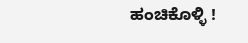ಹಂಚಿಕೊಳ್ಳಿ !